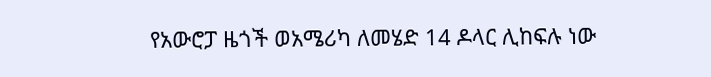የአውሮፓ ዜጎች ወአሜሪካ ለመሄድ 14 ዶላር ሊከፍሉ ነው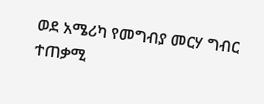ወደ አሜሪካ የመግብያ መርሃ ግብር ተጠቃሚ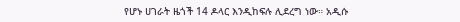የሆኑ ሀገራት ዜጎች 14 ዶላር እንዲከፍሉ ሊደረግ ነው። አዲሱ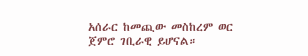አሰራር ከመጪው መስከረም ወር ጀምሮ ገቢራዊ ይሆናል።